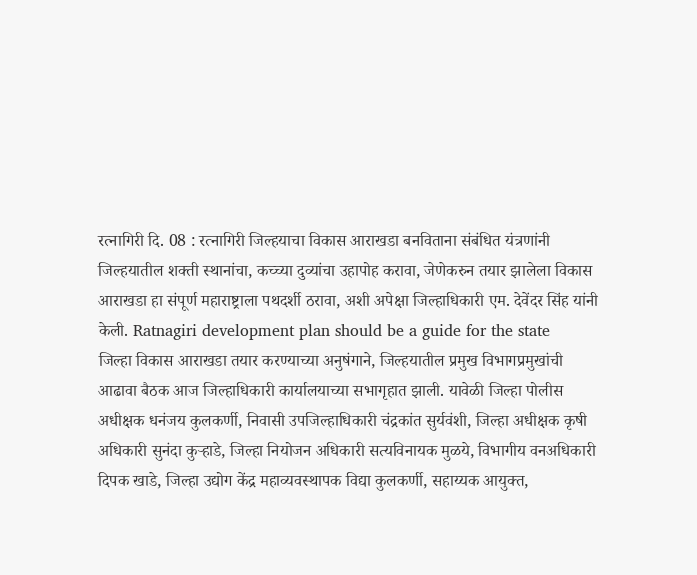रत्नागिरी दि. 08 : रत्नागिरी जिल्हयाचा विकास आराखडा बनविताना संबंधित यंत्रणांनी जिल्हयातील शक्ती स्थानांचा, कच्च्या दुव्यांचा उहापोह करावा, जेणेकरुन तयार झालेला विकास आराखडा हा संपूर्ण महाराष्ट्राला पथदर्शी ठरावा, अशी अपेक्षा जिल्हाधिकारी एम. देवेंदर सिंह यांनी केली. Ratnagiri development plan should be a guide for the state
जिल्हा विकास आराखडा तयार करण्याच्या अनुषंगाने, जिल्हयातील प्रमुख विभागप्रमुखांची आढावा बैठक आज जिल्हाधिकारी कार्यालयाच्या सभागृहात झाली. यावेळी जिल्हा पोलीस अधीक्षक धनंजय कुलकर्णी, निवासी उपजिल्हाधिकारी चंद्रकांत सुर्यवंशी, जिल्हा अधीक्षक कृषी अधिकारी सुनंदा कुऱ्हाडे, जिल्हा नियोजन अधिकारी सत्यविनायक मुळये, विभागीय वनअधिकारी दिपक खाडे, जिल्हा उद्योग केंद्र महाव्यवस्थापक विद्या कुलकर्णी, सहाय्यक आयुक्त,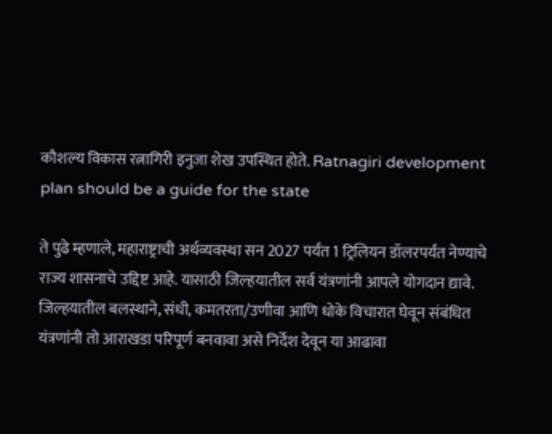कौशल्य विकास रत्नागिरी इनुजा शेख उपस्थित होते. Ratnagiri development plan should be a guide for the state

ते पुढे म्हणाले, महाराष्ट्राची अर्थव्यवस्था सन 2027 पर्यंत 1 ट्रिलियन डॉलरपर्यंत नेण्याचे राज्य शासनाचे उद्दिष्ट आहे. यासाठी जिल्हयातील सर्व यंत्रणांनी आपले योगदान द्यावे. जिल्हयातील बलस्थाने, संधी, कमतरता/उणीवा आणि धोके विचारात घेवून संबंधित यंत्रणांनी तो आराखडा परिपूर्ण बनवावा असे निर्देश देवून या आढावा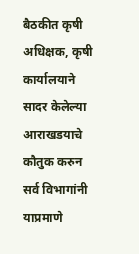बैठकीत कृषी अधिक्षक, कृषी कार्यालयाने सादर केलेल्या आराखडयाचे कौतुक करुन सर्व विभागांनी याप्रमाणे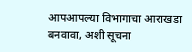आपआपल्या विभागाचा आराखडा बनवावा, अशी सूचना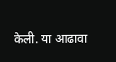केली. या आढावा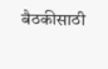बैठकीसाठी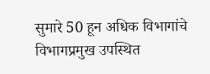सुमारे 50 हून अधिक विभागांचे विभागप्रमुख उपस्थित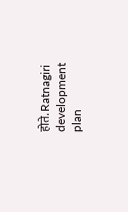होते. Ratnagiri development plan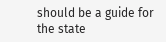should be a guide for the state